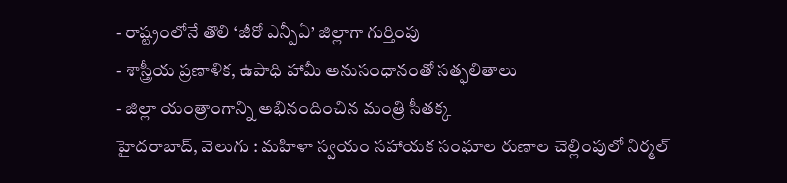- రాష్ట్రంలోనే తొలి ‘జీరో ఎన్పీఏ’ జిల్లాగా గుర్తింపు
- శాస్త్రీయ ప్రణాళిక, ఉపాధి హామీ అనుసంధానంతో సత్ఫలితాలు
- జిల్లా యంత్రాంగాన్ని అభినందించిన మంత్రి సీతక్క
హైదరాబాద్, వెలుగు : మహిళా స్వయం సహాయక సంఘాల రుణాల చెల్లింపులో నిర్మల్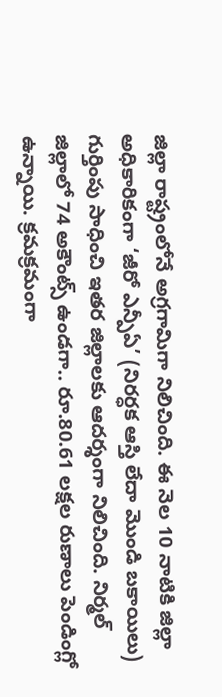జిల్లా రాష్ట్రంలోనే అగ్రగామిగా నిలిచింది. ఈ నెల 10 నాటికి జిల్లా అధికారికంగా ‘జీరో ఎన్పీఏ’ (నిరర్ధక ఆస్తి లేదా మొండి బకాయిలు) గుర్తింపు సాధించి ఇతర జిల్లాలకు ఆదర్శంగా నిలిచింది. నిర్మల్ జిల్లాలో 74 అకౌంట్స్ ఉండగా.. రూ.80.61 లక్షల రుణాలు పెండింగ్లో ఉన్నాయి. క్రమక్రమంగా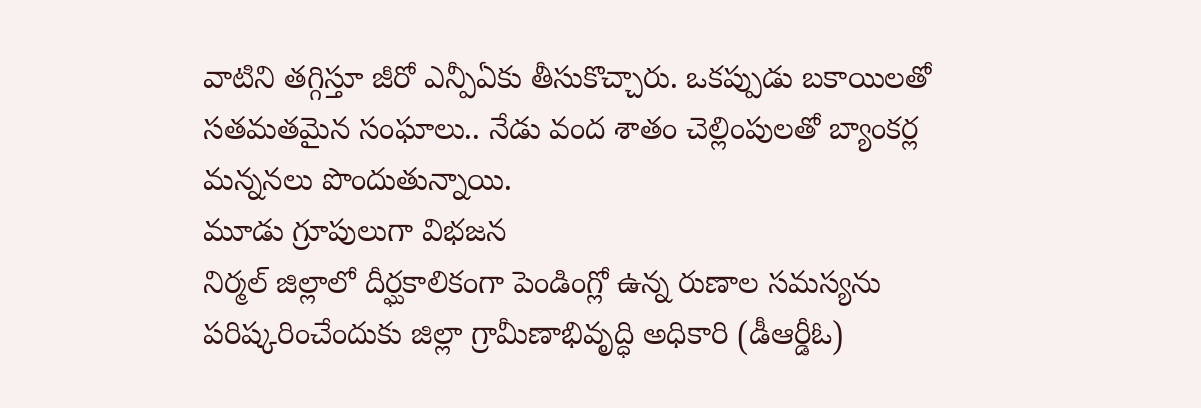వాటిని తగ్గిస్తూ జీరో ఎన్పీఏకు తీసుకొచ్చారు. ఒకప్పుడు బకాయిలతో సతమతమైన సంఘాలు.. నేడు వంద శాతం చెల్లింపులతో బ్యాంకర్ల మన్ననలు పొందుతున్నాయి.
మూడు గ్రూపులుగా విభజన
నిర్మల్ జిల్లాలో దీర్ఘకాలికంగా పెండింగ్లో ఉన్న రుణాల సమస్యను పరిష్కరించేందుకు జిల్లా గ్రామీణాభివృద్ధి అధికారి (డీఆర్డీఓ)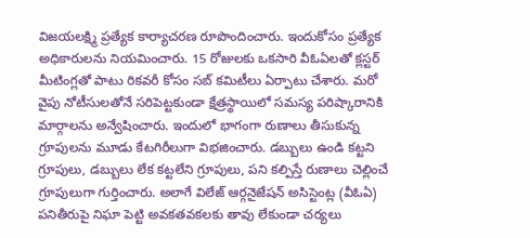విజయలక్ష్మి ప్రత్యేక కార్యాచరణ రూపొందించారు. ఇందుకోసం ప్రత్యేక అధికారులను నియమించారు. 15 రోజులకు ఒకసారి వీఓఏలతో క్లస్టర్ మీటింగ్లతో పాటు రికవరీ కోసం సబ్ కమిటీలు ఏర్పాటు చేశారు. మరో వైపు నోటీసులతోనే సరిపెట్టకుండా క్షేత్రస్థాయిలో సమస్య పరిష్కారానికి మార్గాలను అన్వేషించారు. ఇందులో భాగంగా రుణాలు తీసుకున్న గ్రూపులను మూడు కేటగిరీలుగా విభజించారు. డబ్బులు ఉండి కట్టని గ్రూపులు, డబ్బులు లేక కట్టలేని గ్రూపులు, పని కల్పిస్తే రుణాలు చెల్లించే గ్రూపులుగా గుర్తించారు. అలాగే విలేజ్ ఆర్గనైజేషన్ అసిస్టెంట్ల (వీఓఏ) పనితీరుపై నిఘా పెట్టి అవకతవకలకు తావు లేకుండా చర్యలు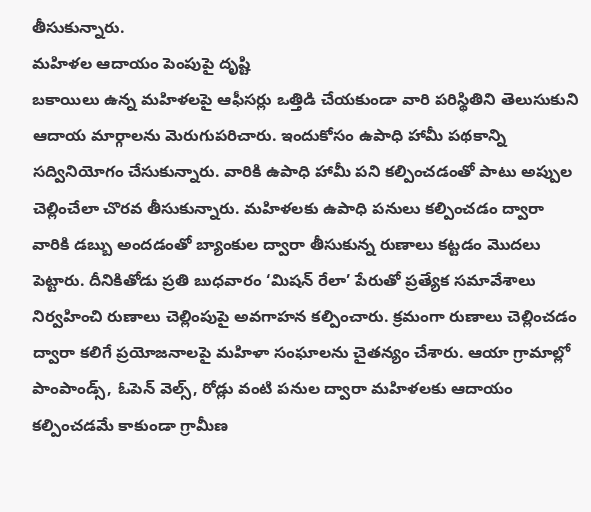తీసుకున్నారు.
మహిళల ఆదాయం పెంపుపై దృష్టి
బకాయిలు ఉన్న మహిళలపై ఆఫీసర్లు ఒత్తిడి చేయకుండా వారి పరిస్థితిని తెలుసుకుని ఆదాయ మార్గాలను మెరుగుపరిచారు. ఇందుకోసం ఉపాధి హామీ పథకాన్ని సద్వినియోగం చేసుకున్నారు. వారికి ఉపాధి హామీ పని కల్పించడంతో పాటు అప్పుల చెల్లించేలా చొరవ తీసుకున్నారు. మహిళలకు ఉపాధి పనులు కల్పించడం ద్వారా వారికి డబ్బు అందడంతో బ్యాంకుల ద్వారా తీసుకున్న రుణాలు కట్టడం మొదలు పెట్టారు. దీనికితోడు ప్రతి బుధవారం ‘మిషన్ రేలా’ పేరుతో ప్రత్యేక సమావేశాలు నిర్వహించి రుణాలు చెల్లింపుపై అవగాహన కల్పించారు. క్రమంగా రుణాలు చెల్లించడం ద్వారా కలిగే ప్రయోజనాలపై మహిళా సంఘాలను చైతన్యం చేశారు. ఆయా గ్రామాల్లో పాంపాండ్స్, ఓపెన్ వెల్స్, రోడ్లు వంటి పనుల ద్వారా మహిళలకు ఆదాయం కల్పించడమే కాకుండా గ్రామీణ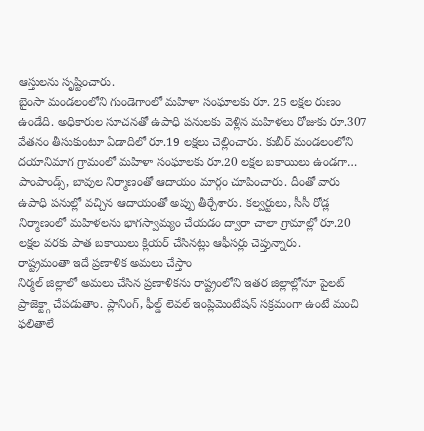ఆస్తులను సృష్టించారు.
బైంసా మండలంలోని గుండెగాంలో మహిళా సంఘాలకు రూ. 25 లక్షల రుణం ఉండేది. అధికారుల సూచనతో ఉపాధి పనులకు వెళ్లిన మహిళలు రోజుకు రూ.307 వేతనం తీసుకుంటూ ఏడాదిలో రూ.19 లక్షలు చెల్లించారు. కుబీర్ మండలంలోని దయానిమాగ గ్రామంలో మహిళా సంఘాలకు రూ.20 లక్షల బకాయిలు ఉండగా… పాంపాండ్స్, బావుల నిర్మాణంతో ఆదాయం మార్గం చూపించారు. దీంతో వారు ఉపాధి పనుల్లో వచ్చిన ఆదాయంతో అప్పు తీర్చేశారు. కల్వర్టులు, సీసీ రోడ్ల నిర్మాణంలో మహిళలను భాగస్వామ్యం చేయడం ద్వారా చాలా గ్రామాల్లో రూ.20 లక్షల వరకు పాత బకాయిలు క్లియర్ చేసినట్లు ఆఫీసర్లు చెప్తున్నారు.
రాష్ట్రమంతా ఇదే ప్రణాళిక అమలు చేస్తాం
నిర్మల్ జిల్లాలో అమలు చేసిన ప్రణాళికను రాష్ట్రంలోని ఇతర జిల్లాల్లోనూ పైలట్ ప్రాజెక్ట్గా చేపడుతాం. ప్లానింగ్, ఫీల్డ్ లెవల్ ఇంప్లిమెంటేషన్ సక్రమంగా ఉంటే మంచి ఫలితాలే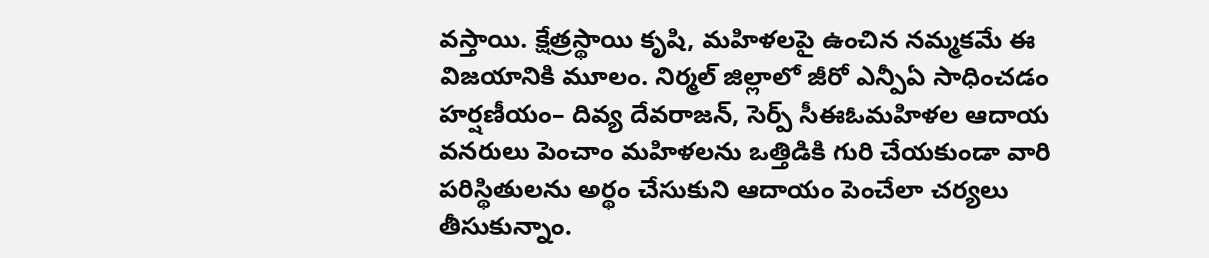వస్తాయి. క్షేత్రస్థాయి కృషి, మహిళలపై ఉంచిన నమ్మకమే ఈ విజయానికి మూలం. నిర్మల్ జిల్లాలో జీరో ఎన్పీఏ సాధించడం హర్షణీయం– దివ్య దేవరాజన్, సెర్ప్ సీఈఓమహిళల ఆదాయ వనరులు పెంచాం మహిళలను ఒత్తిడికి గురి చేయకుండా వారి పరిస్థితులను అర్థం చేసుకుని ఆదాయం పెంచేలా చర్యలు తీసుకున్నాం.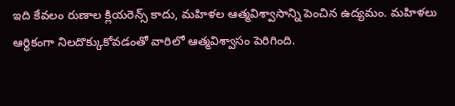ఇది కేవలం రుణాల క్లియరెన్స్ కాదు, మహిళల ఆత్మవిశ్వాసాన్ని పెంచిన ఉద్యమం. మహిళలు ఆర్థికంగా నిలదొక్కుకోవడంతో వారిలో ఆత్మవిశ్వాసం పెరిగింది.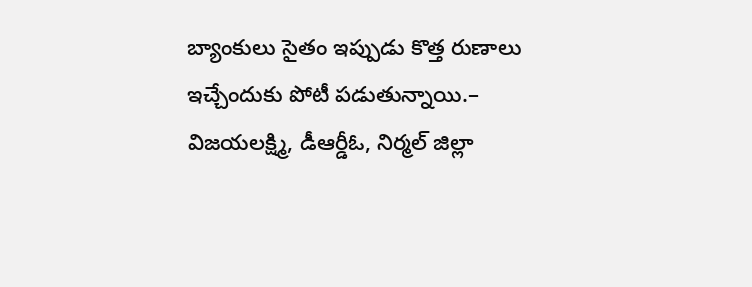బ్యాంకులు సైతం ఇప్పుడు కొత్త రుణాలు ఇచ్చేందుకు పోటీ పడుతున్నాయి.– విజయలక్ష్మి, డీఆర్డీఓ, నిర్మల్ జిల్లా